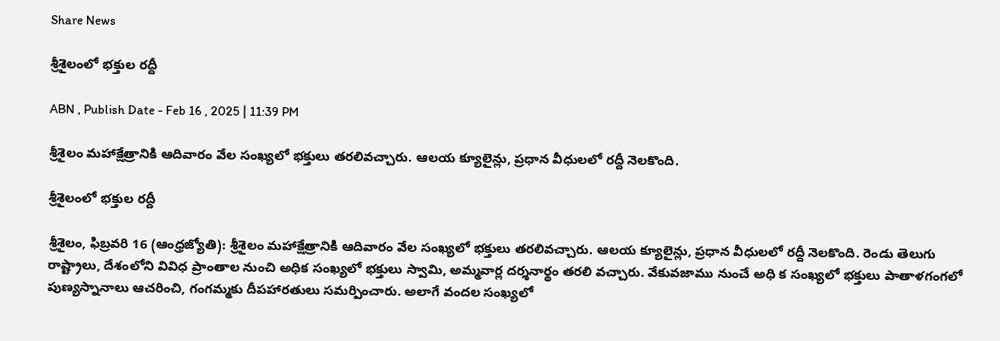Share News

శ్రీశైలంలో భక్తుల రద్దీ

ABN , Publish Date - Feb 16 , 2025 | 11:39 PM

శ్రీశైలం మహాక్షేత్రానికి ఆదివారం వేల సంఖ్యలో భక్తులు తరలివచ్చారు. ఆలయ క్యూలైన్లు, ప్రధాన వీధులలో రద్దీ నెలకొంది.

శ్రీశైలంలో భక్తుల రద్దీ

శ్రీశైలం, ఫిబ్రవరి 16 (ఆంధ్రజ్యోతి): శ్రీశైలం మహాక్షేత్రానికి ఆదివారం వేల సంఖ్యలో భక్తులు తరలివచ్చారు. ఆలయ క్యూలైన్లు, ప్రధాన వీధులలో రద్దీ నెలకొంది. రెండు తెలుగు రాష్ట్రాలు, దేశంలోని వివిధ ప్రాంతాల నుంచి అధిక సంఖ్యలో భక్తులు స్వామి, అమ్మవార్ల దర్శనార్థం తరలి వచ్చారు. వేకువజాము నుంచే అధి క సంఖ్యలో భక్తులు పాతాళగంగలో పుణ్యస్నానాలు ఆచరించి, గంగమ్మకు దీపహారతులు సమర్పించారు. అలాగే వందల సంఖ్యలో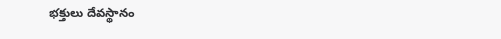భక్తులు దేవస్థానం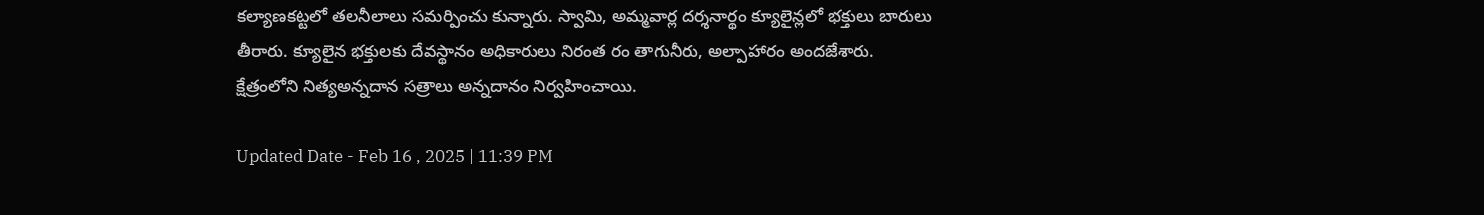కల్యాణకట్టలో తలనీలాలు సమర్పించు కున్నారు. స్వామి, అమ్మవార్ల దర్శనార్థం క్యూలైన్లలో భక్తులు బారులు తీరారు. క్యూలైన భక్తులకు దేవస్థానం అధికారులు నిరంత రం తాగునీరు, అల్పాహారం అందజేశారు. క్షేత్రంలోని నిత్యఅన్నదాన సత్రాలు అన్నదానం నిర్వహించాయి.

Updated Date - Feb 16 , 2025 | 11:39 PM